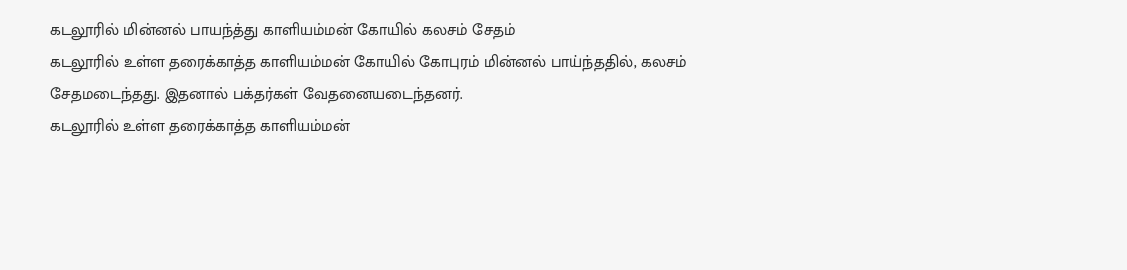கடலூரில் மின்னல் பாயந்த்து காளியம்மன் கோயில் கலசம் சேதம்
கடலூரில் உள்ள தரைக்காத்த காளியம்மன் கோயில் கோபுரம் மின்னல் பாய்ந்ததில், கலசம் சேதமடைந்தது. இதனால் பக்தர்கள் வேதனையடைந்தனர்.
கடலூரில் உள்ள தரைக்காத்த காளியம்மன்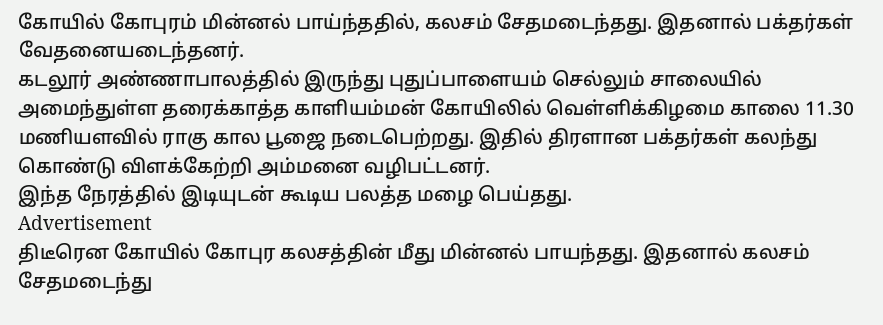கோயில் கோபுரம் மின்னல் பாய்ந்ததில், கலசம் சேதமடைந்தது. இதனால் பக்தர்கள் வேதனையடைந்தனர்.
கடலூர் அண்ணாபாலத்தில் இருந்து புதுப்பாளையம் செல்லும் சாலையில் அமைந்துள்ள தரைக்காத்த காளியம்மன் கோயிலில் வெள்ளிக்கிழமை காலை 11.30 மணியளவில் ராகு கால பூஜை நடைபெற்றது. இதில் திரளான பக்தர்கள் கலந்து கொண்டு விளக்கேற்றி அம்மனை வழிபட்டனர்.
இந்த நேரத்தில் இடியுடன் கூடிய பலத்த மழை பெய்தது.
Advertisement
திடீரென கோயில் கோபுர கலசத்தின் மீது மின்னல் பாயந்தது. இதனால் கலசம் சேதமடைந்து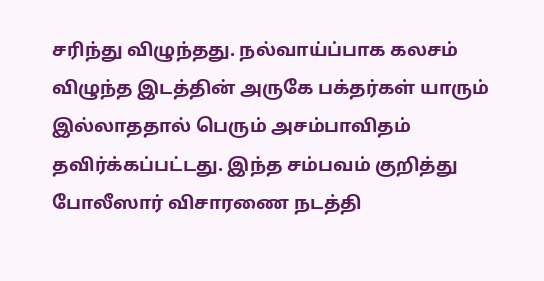சரிந்து விழுந்தது. நல்வாய்ப்பாக கலசம் விழுந்த இடத்தின் அருகே பக்தர்கள் யாரும் இல்லாததால் பெரும் அசம்பாவிதம் தவிர்க்கப்பட்டது. இந்த சம்பவம் குறித்து போலீஸார் விசாரணை நடத்தி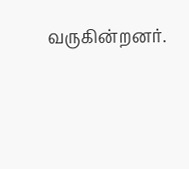வருகின்றனர்.